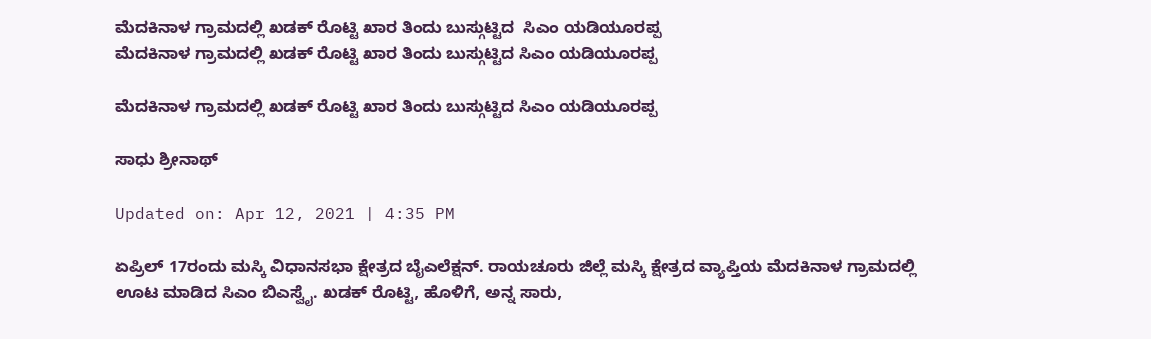ಮೆದಕಿನಾಳ ಗ್ರಾಮದಲ್ಲಿ ಖಡಕ್ ರೊಟ್ಟಿ ಖಾರ ತಿಂದು ಬುಸ್ಗುಟ್ಟಿದ  ಸಿಎಂ ಯಡಿಯೂರಪ್ಪ
ಮೆದಕಿನಾಳ ಗ್ರಾಮದಲ್ಲಿ ಖಡಕ್ ರೊಟ್ಟಿ ಖಾರ ತಿಂದು ಬುಸ್ಗುಟ್ಟಿದ ಸಿಎಂ ಯಡಿಯೂರಪ್ಪ

ಮೆದಕಿನಾಳ ಗ್ರಾಮದಲ್ಲಿ ಖಡಕ್ ರೊಟ್ಟಿ ಖಾರ ತಿಂದು ಬುಸ್ಗುಟ್ಟಿದ ಸಿಎಂ ಯಡಿಯೂರಪ್ಪ

ಸಾಧು ಶ್ರೀನಾಥ್

Updated on: Apr 12, 2021 | 4:35 PM

ಏಪ್ರಿಲ್ 17ರಂದು ಮಸ್ಕಿ ವಿಧಾನಸಭಾ ಕ್ಷೇತ್ರದ ಬೈಎಲೆಕ್ಷನ್. ರಾಯಚೂರು ಜಿಲ್ಲೆ ಮಸ್ಕಿ ಕ್ಷೇತ್ರದ ವ್ಯಾಪ್ತಿಯ ಮೆದಕಿನಾಳ ಗ್ರಾಮದಲ್ಲಿ ಊಟ ಮಾಡಿದ ಸಿಎಂ ಬಿಎಸ್ವೈ. ಖಡಕ್ ರೊಟ್ಟಿ, ಹೊಳಿಗೆ, ಅನ್ನ ಸಾರು,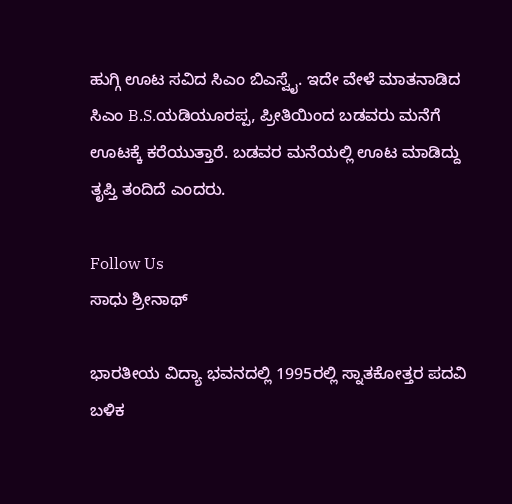ಹುಗ್ಗಿ ಊಟ ಸವಿದ ಸಿಎಂ ಬಿಎಸ್ವೈ. ಇದೇ ವೇಳೆ ಮಾತನಾಡಿದ ಸಿಎಂ B.S.ಯಡಿಯೂರಪ್ಪ, ಪ್ರೀತಿಯಿಂದ ಬಡವರು ಮನೆಗೆ ಊಟಕ್ಕೆ ಕರೆಯುತ್ತಾರೆ. ಬಡವರ ಮನೆಯಲ್ಲಿ ಊಟ ಮಾಡಿದ್ದು ತೃಪ್ತಿ ತಂದಿದೆ ಎಂದರು.

Follow Us
ಸಾಧು ಶ್ರೀನಾಥ್

ಭಾರತೀಯ ವಿದ್ಯಾ ಭವನದಲ್ಲಿ 1995ರಲ್ಲಿ ಸ್ನಾತಕೋತ್ತರ ಪದವಿ ಬಳಿಕ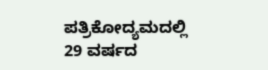ಪತ್ರಿಕೋದ್ಯಮದಲ್ಲಿ 29 ವರ್ಷದ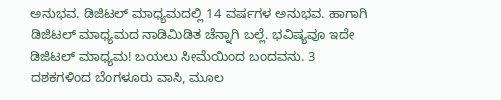ಅನುಭವ. ಡಿಜಿಟಲ್ ಮಾಧ್ಯಮದಲ್ಲಿ 14 ವರ್ಷಗಳ ಅನುಭವ. ಹಾಗಾಗಿ ಡಿಜಿಟಲ್ ಮಾಧ್ಯಮದ ನಾಡಿಮಿಡಿತ ಚೆನ್ನಾಗಿ ಬಲ್ಲೆ. ಭವಿಷ್ಯವೂ ಇದೇ ಡಿಜಿಟಲ್ ಮಾಧ್ಯಮ! ಬಯಲು ಸೀಮೆಯಿಂದ ಬಂದವನು. 3 ದಶಕಗಳಿಂದ ಬೆಂಗಳೂರು ವಾಸಿ, ಮೂಲ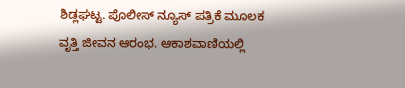ಶಿಡ್ಲಘಟ್ಟ. ಪೊಲೀಸ್ ನ್ಯೂಸ್ ಪತ್ರಿಕೆ ಮೂಲಕ ವೃತ್ತಿ ಜೀವನ ಆರಂಭ. ಆಕಾಶವಾಣಿಯಲ್ಲಿ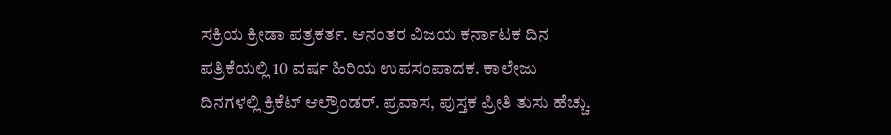ಸಕ್ರಿಯ ಕ್ರೀಡಾ ಪತ್ರಕರ್ತ. ಆನಂತರ ವಿಜಯ ಕರ್ನಾಟಕ ದಿನ ಪತ್ರಿಕೆಯಲ್ಲಿ 10 ವರ್ಷ ಹಿರಿಯ ಉಪಸಂಪಾದಕ. ಕಾಲೇಜು ದಿನಗಳಲ್ಲಿ ಕ್ರಿಕೆಟ್ ಆಲ್ರೌಂಡರ್. ಪ್ರವಾಸ, ಪುಸ್ತಕ ಪ್ರೀತಿ ತುಸು ಹೆಚ್ಚು.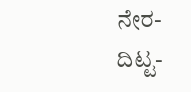ನೇರ-ದಿಟ್ಟ-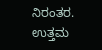ನಿರಂತರ. ಉತ್ತಮ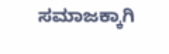ಸಮಾಜಕ್ಕಾಗಿ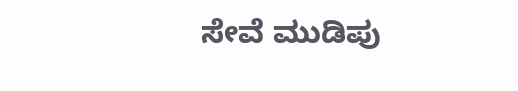ಸೇವೆ ಮುಡಿಪು